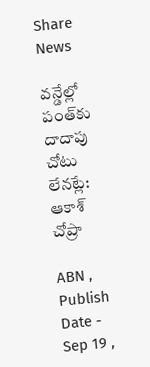Share News

వన్డేల్లో పంత్‌కు దాదాపు చోటు లేనట్లే: ఆకాశ్ చోప్రా

ABN , Publish Date - Sep 19 ,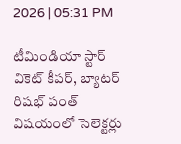2026 | 05:31 PM

టీమిండియా స్టార్ వికెట్ కీపర్, బ్యాటర్ రిషభ్ పంత్ విషయంలో సెలెక్టర్లు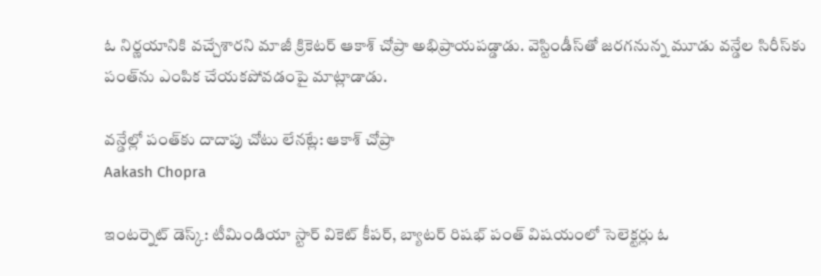ఓ నిర్ణయానికి వచ్చేశారని మాజీ క్రికెటర్ ఆకాశ్ చోప్రా అభిప్రాయపడ్డాడు. వెస్టిండీస్‌తో జరగనున్న మూడు వన్డేల సిరీస్‌కు పంత్‌ను ఎంపిక చేయకపోవడంపై మాట్లాడాడు.

వన్డేల్లో పంత్‌కు దాదాపు చోటు లేనట్లే: ఆకాశ్ చోప్రా
Aakash Chopra

ఇంటర్నెట్ డెస్క్: టీమిండియా స్టార్ వికెట్ కీపర్, బ్యాటర్ రిషభ్ పంత్ విషయంలో సెలెక్టర్లు ఓ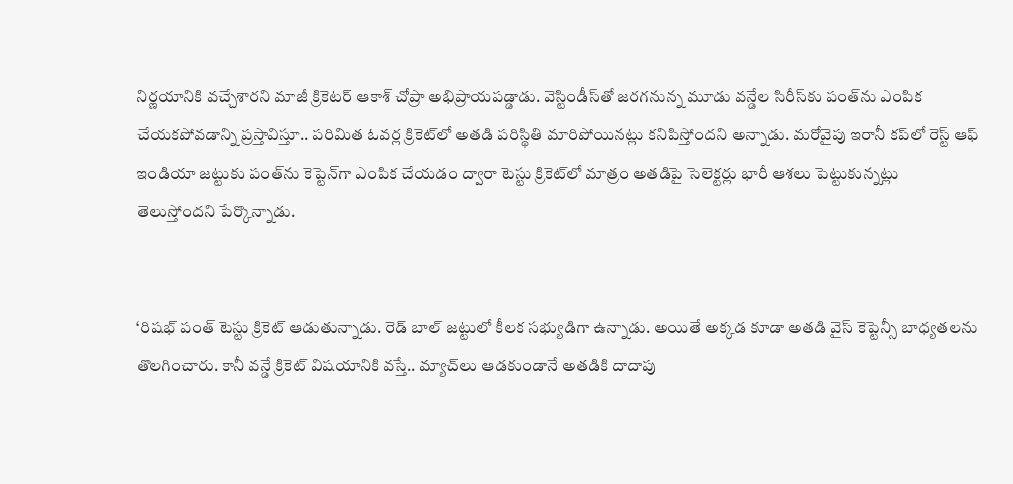నిర్ణయానికి వచ్చేశారని మాజీ క్రికెటర్ ఆకాశ్ చోప్రా అభిప్రాయపడ్డాడు. వెస్టిండీస్‌తో జరగనున్న మూడు వన్డేల సిరీస్‌కు పంత్‌ను ఎంపిక చేయకపోవడాన్ని ప్రస్తావిస్తూ.. పరిమిత ఓవర్ల క్రికెట్‌లో అతడి పరిస్థితి మారిపోయినట్లు కనిపిస్తోందని అన్నాడు. మరోవైపు ఇరానీ కప్‌లో రెస్ట్ ఆఫ్ ఇండియా జట్టుకు పంత్‌ను కెప్టెన్‌గా ఎంపిక చేయడం ద్వారా టెస్టు క్రికెట్‌లో మాత్రం అతడిపై సెలెక్టర్లు భారీ ఆశలు పెట్టుకున్నట్లు తెలుస్తోందని పేర్కొన్నాడు.


‘రిషభ్ పంత్ టెస్టు క్రికెట్ ఆడుతున్నాడు. రెడ్ బాల్ జట్టులో కీలక సభ్యుడిగా ఉన్నాడు. అయితే అక్కడ కూడా అతడి వైస్ కెప్టెన్సీ బాధ్యతలను తొలగించారు. కానీ వన్డే క్రికెట్ విషయానికి వస్తే.. మ్యాచ్‌లు ఆడకుండానే అతడికి దాదాపు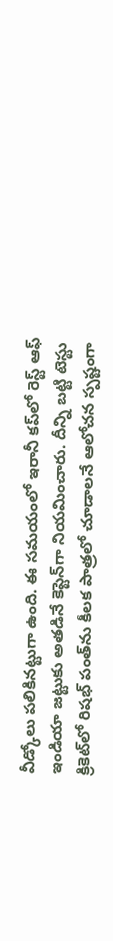వీడ్కోలు పలికినట్టుగా ఉంది. ఈ సమయంలో ఇరానీ కప్‌లో రెస్ట్ ఆఫ్ ఇండియా జట్టుకు అతడినే కెప్టెన్‌గా నియమించారు. దీన్ని బట్టి టెస్టు క్రికెట్‌లో రిషభ్ పంత్‌ను కీలక పాత్రలో చూడాలనే ఆలోచన స్పష్టంగా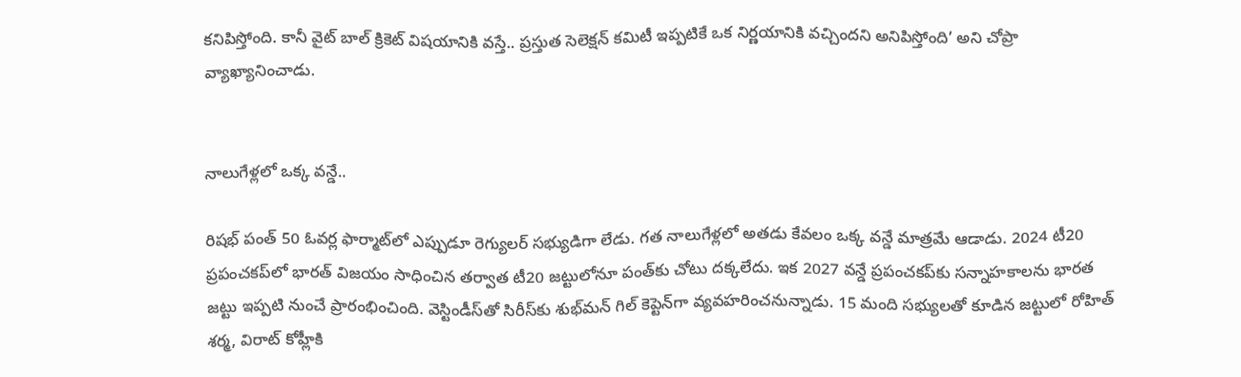కనిపిస్తోంది. కానీ వైట్ బాల్ క్రికెట్ విషయానికి వస్తే.. ప్రస్తుత సెలెక్షన్ కమిటీ ఇప్పటికే ఒక నిర్ణయానికి వచ్చిందని అనిపిస్తోంది’ అని చోప్రా వ్యాఖ్యానించాడు.


నాలుగేళ్లలో ఒక్క వన్డే..

రిషభ్ పంత్ 50 ఓవర్ల ఫార్మాట్‌లో ఎప్పుడూ రెగ్యులర్ సభ్యుడిగా లేడు. గత నాలుగేళ్లలో అతడు కేవలం ఒక్క వన్డే మాత్రమే ఆడాడు. 2024 టీ20 ప్రపంచకప్‌లో భారత్ విజయం సాధించిన తర్వాత టీ20 జట్టులోనూ పంత్‌కు చోటు దక్కలేదు. ఇక 2027 వన్డే ప్రపంచకప్‌కు సన్నాహకాలను భారత జట్టు ఇప్పటి నుంచే ప్రారంభించింది. వెస్టిండీస్‌తో సిరీస్‌కు శుభ్‌మన్ గిల్ కెప్టెన్‌గా వ్యవహరించనున్నాడు. 15 మంది సభ్యులతో కూడిన జట్టులో రోహిత్ శర్మ, విరాట్ కోహ్లీకి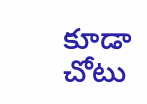కూడా చోటు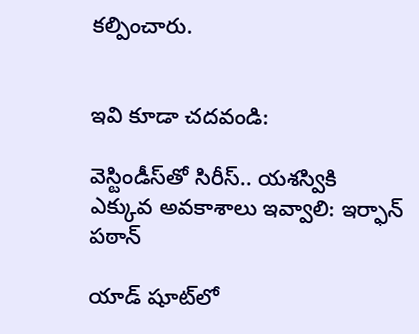కల్పించారు.


ఇవి కూడా చదవండి:

వెస్టిండీస్‌తో సిరీస్‌.. యశస్వికి ఎక్కువ అవకాశాలు ఇవ్వాలి: ఇర్ఫాన్ పఠాన్

యాడ్ షూట్‌లో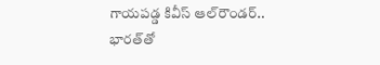గాయపడ్డ కివీస్ ఆల్‌రౌండర్.. భారత్‌తో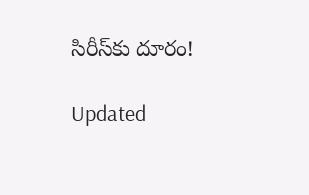సిరీస్‌కు దూరం!

Updated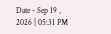Date - Sep 19 , 2026 | 05:31 PM